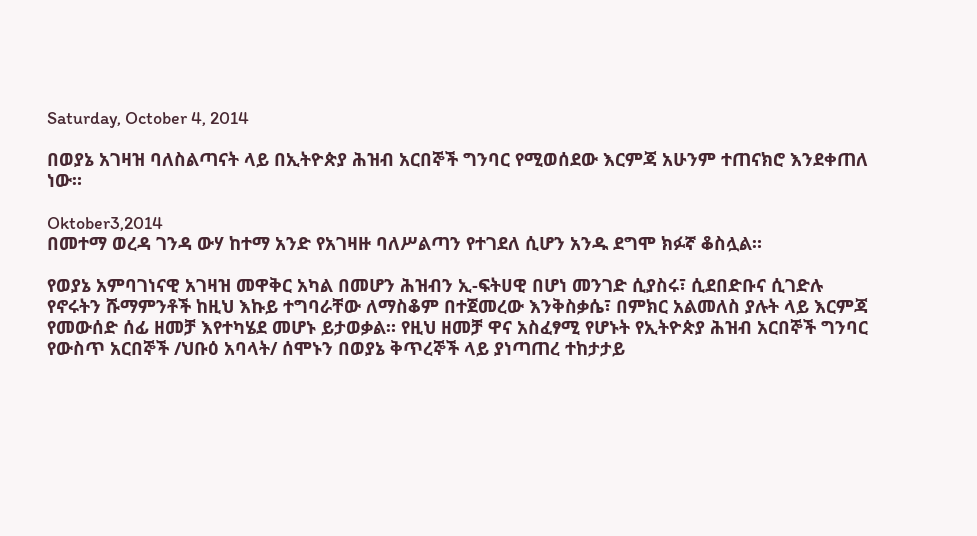Saturday, October 4, 2014

በወያኔ አገዛዝ ባለስልጣናት ላይ በኢትዮጵያ ሕዝብ አርበኞች ግንባር የሚወሰደው እርምጃ አሁንም ተጠናክሮ እንደቀጠለ ነው።

Oktober3,2014
በመተማ ወረዳ ገንዳ ውሃ ከተማ አንድ የአገዛዙ ባለሥልጣን የተገደለ ሲሆን አንዱ ደግሞ ክፉኛ ቆስሏል።

የወያኔ አምባገነናዊ አገዛዝ መዋቅር አካል በመሆን ሕዝብን ኢ-ፍትሀዊ በሆነ መንገድ ሲያስሩ፣ ሲደበድቡና ሲገድሉ የኖሩትን ሹማምንቶች ከዚህ እኩይ ተግባራቸው ለማስቆም በተጀመረው እንቅስቃሴ፣ በምክር አልመለስ ያሉት ላይ እርምጃ የመውሰድ ሰፊ ዘመቻ እየተካሄደ መሆኑ ይታወቃል። የዚህ ዘመቻ ዋና አስፈፃሚ የሆኑት የኢትዮጵያ ሕዝብ አርበኞች ግንባር የውስጥ አርበኞች /ህቡዕ አባላት/ ሰሞኑን በወያኔ ቅጥረኞች ላይ ያነጣጠረ ተከታታይ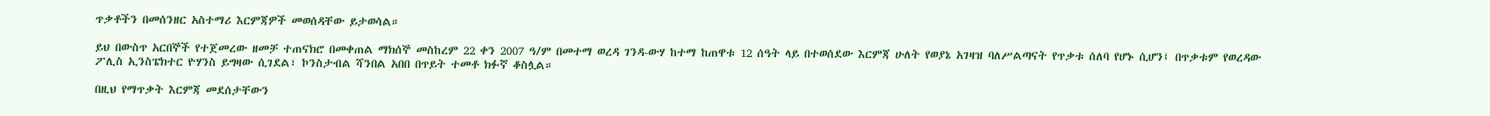ጥቃቶችን በመሰንዘር አስተማሪ እርምጃዎች መወሰዳቸው ይታወሳል።

ይህ በውስጥ አርበኞች የተጀመረው ዘመቻ ተጠናክሮ በመቀጠል ማክሰኞ መስከረም 22 ቀን 2007 ዓ/ም በመተማ ወረዳ ገንዳ-ውሃ ከተማ ከጠዋቱ 12 ሰዓት ላይ በተወሰደው እርምጃ ሁለት የወያኔ አገዛዝ ባለሥልጣናት የጥቃቱ ሰለባ የሆኑ ሲሆን፤ በጥቃቱም የወረዳው ፖሊስ ኢንስፔክተር ዮሃንስ ይግዛው ሲገደል፣ ኮንስታብል ሻንበል አበበ በጥይት ተመቶ ክፉኛ ቆስሏል።

በዚህ የማጥቃት እርምጃ መደሰታቸውን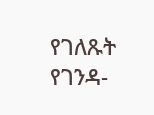የገለጹት የገንዳ-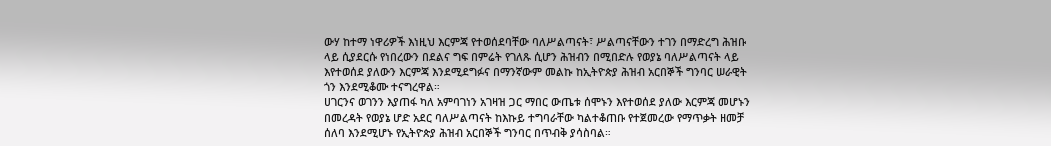ውሃ ከተማ ነዋሪዎች እነዚህ እርምጃ የተወሰደባቸው ባለሥልጣናት፣ ሥልጣናቸውን ተገን በማድረግ ሕዝቡ ላይ ሲያደርሱ የነበረውን በደልና ግፍ በምሬት የገለጹ ሲሆን ሕዝብን በሚበድሉ የወያኔ ባለሥልጣናት ላይ እየተወሰደ ያለውን እርምጃ እንደሚደግፉና በማንኛውም መልኩ ከኢትዮጵያ ሕዝብ አርበኞች ግንባር ሠራዊት ጎን እንደሚቆሙ ተናግረዋል።
ሀገርንና ወገንን እያጠፋ ካለ አምባገነን አገዛዝ ጋር ማበር ውጤቱ ሰሞኑን እየተወሰደ ያለው እርምጃ መሆኑን በመረዳት የወያኔ ሆድ አደር ባለሥልጣናት ከእኩይ ተግባራቸው ካልተቆጠቡ የተጀመረው የማጥቃት ዘመቻ ሰለባ እንደሚሆኑ የኢትዮጵያ ሕዝብ አርበኞች ግንባር በጥብቅ ያሳስባል።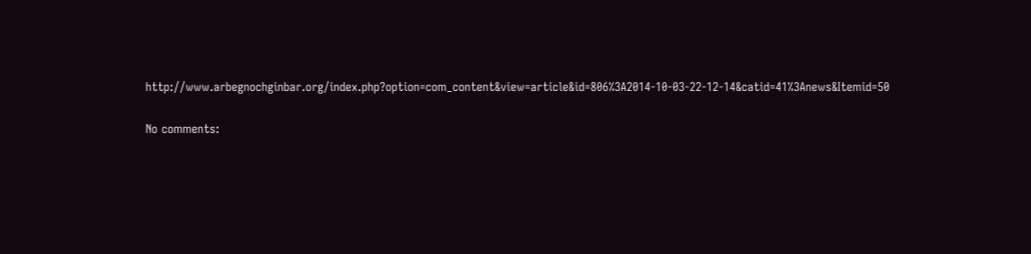http://www.arbegnochginbar.org/index.php?option=com_content&view=article&id=806%3A2014-10-03-22-12-14&catid=41%3Anews&Itemid=50

No comments: